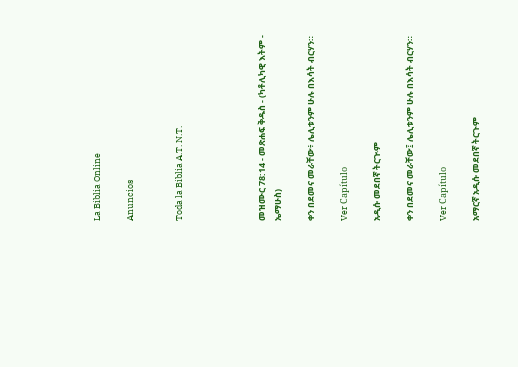La Biblia Online

Anuncios


Toda la Biblia A.T. N.T.




መዝሙር 78:14 - መጽሐፍ ቅዱስ - (ካቶሊካዊ እትም - ኤማሁስ)

ቀን በደመና መራቸው፥ ሌሊቱንም ሁሉ በእሳት ብርሃን።

Ver Capítulo

አዲሱ መደበኛ ትርጒም

ቀን በደመና መራቸው፤ ሌሊቱንም ሁሉ በእሳት ብርሃን።

Ver Capítulo

አማርኛ አዲሱ መደበኛ ትርጉም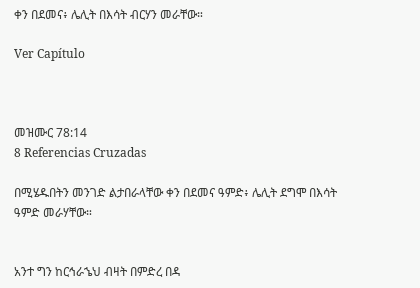ቀን በደመና፥ ሌሊት በእሳት ብርሃን መራቸው።

Ver Capítulo



መዝሙር 78:14
8 Referencias Cruzadas

በሚሄዱበትን መንገድ ልታበራላቸው ቀን በደመና ዓምድ፥ ሌሊት ደግሞ በእሳት ዓምድ መራሃቸው።


አንተ ግን ከርኅራኄህ ብዛት በምድረ በዳ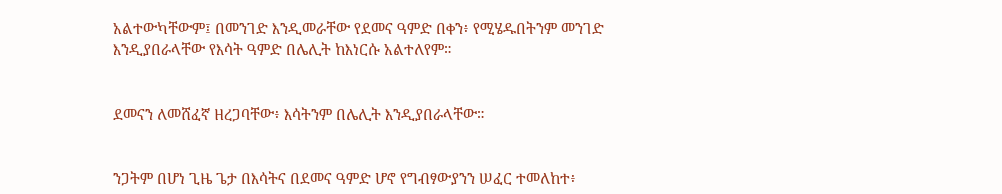አልተውካቸውም፤ በመንገድ እንዲመራቸው የደመና ዓምድ በቀን፥ የሚሄዱበትንም መንገድ እንዲያበራላቸው የእሳት ዓምድ በሌሊት ከእነርሱ አልተለየም።


ደመናን ለመሸፈኛ ዘረጋባቸው፥ እሳትንም በሌሊት እንዲያበራላቸው።


ንጋትም በሆነ ጊዜ ጌታ በእሳትና በደመና ዓምድ ሆኖ የግብፃውያንን ሠፈር ተመለከተ፥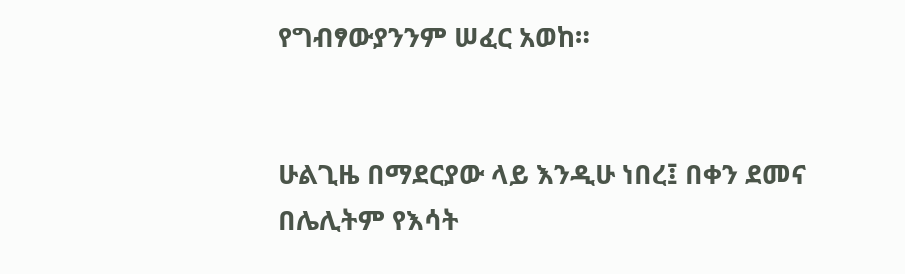የግብፃውያንንም ሠፈር አወከ።


ሁልጊዜ በማደርያው ላይ እንዲሁ ነበረ፤ በቀን ደመና በሌሊትም የእሳት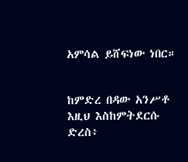አምሳል ይሸፍነው ነበር።


ከምድረ በዳው አንሥቶ እዚህ እስከምትደርሱ ድረስ፥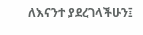ለእናንተ ያደረገላችሁን፤